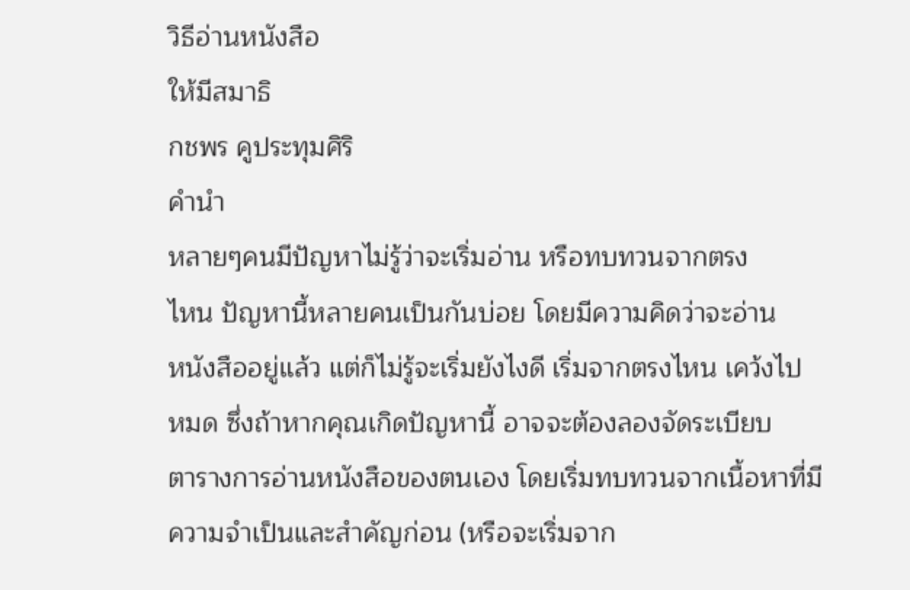วิธีอ่านหนังสือ
ให้มีสมาธิ
กชพร คูประทุมศิริ
คำนำ
หลายๆคนมีปัญหาไม่รู้ว่าจะเริ่มอ่าน หรือทบทวนจากตรง
ไหน ปัญหานี้หลายคนเป็นกันบ่อย โดยมีความคิดว่าจะอ่าน
หนังสืออยู่แล้ว แต่ก็ไม่รู้จะเริ่มยังไงดี เริ่มจากตรงไหน เคว้งไป
หมด ซึ่งถ้าหากคุณเกิดปัญหานี้ อาจจะต้องลองจัดระเบียบ
ตารางการอ่านหนังสือของตนเอง โดยเริ่มทบทวนจากเนื้อหาที่มี
ความจำเป็นและสำคัญก่อน (หรือจะเริ่มจาก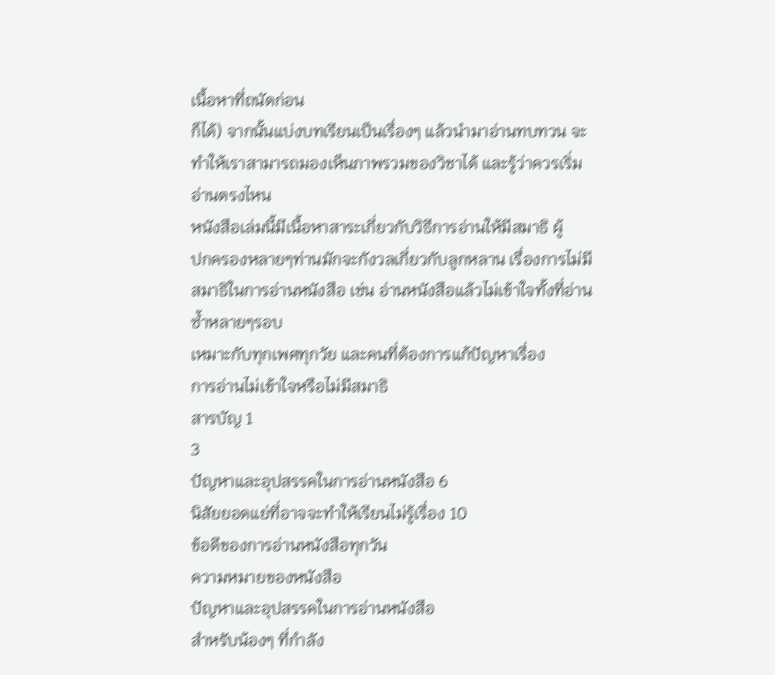เนื้อหาที่ถนัดก่อน
ก็ได้) จากนั้นแบ่งบทเรียนเป็นเรื่องๆ แล้วนำมาอ่านทบทวน จะ
ทำให้เราสามารถมองเห็นภาพรวมของวิชาได้ และรู้ว่าควรเริ่ม
อ่านตรงไหน
หนังสือเล่มนี้มีเนื้อหาสาระเกี่ยวกับวิธีการอ่านให้มีสมาธิ ผู้
ปกครองหลายๆท่านมักจะกังวลเกี่ยวกับลูกหลาน เรื่องการไม่มี
สมาธิในการอ่านหนังสือ เช่น อ่านหนังสือแล้วไม่เข้าใจทั้งที่อ่าน
ซ้ำหลายๆรอบ
เหมาะกับทุกเพศทุกวัย และคนที่ต้องการแก้ปัญหาเรื่อง
การอ่านไม่เข้าใจหรือไม่มีสมาธิ
สารบัญ 1
3
ปัญหาและอุปสรรคในการอ่านหนังสือ 6
นิสัยยอดแย่ที่อาจจะทำให้เรียนไม่รู้เรื่อง 10
ข้อดีของการอ่านหนังสือทุกวัน
ความหมายของหนังสือ
ปัญหาและอุปสรรคในการอ่านหนังสือ
สำหรับน้องๆ ที่กำลัง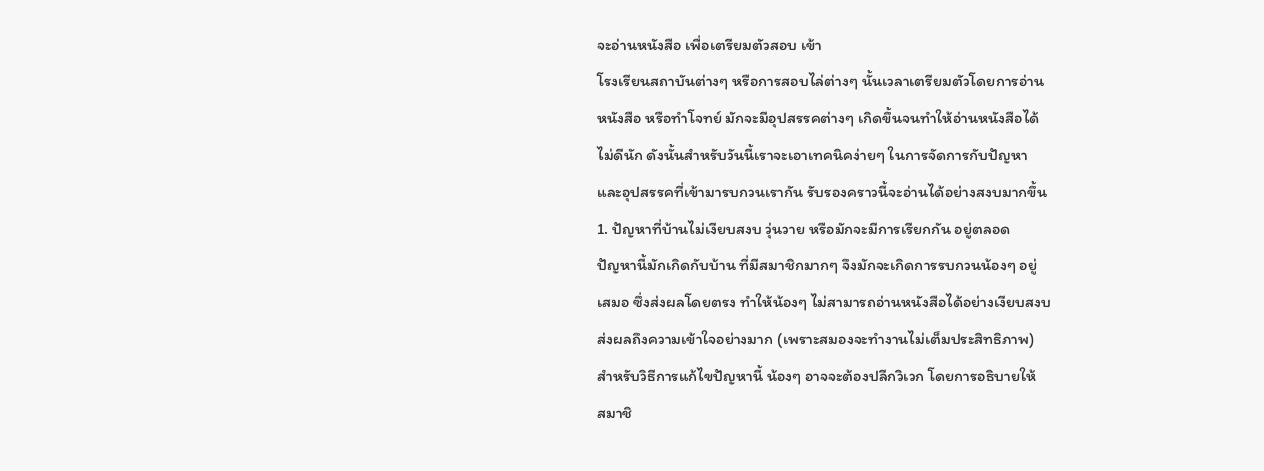จะอ่านหนังสือ เพื่อเตรียมตัวสอบ เข้า
โรงเรียนสถาบันต่างๆ หรือการสอบไล่ต่างๆ นั้นเวลาเตรียมตัวโดยการอ่าน
หนังสือ หรือทำโจทย์ มักจะมีอุปสรรคต่างๆ เกิดขึ้นจนทำให้อ่านหนังสือได้
ไม่ดีนัก ดังนั้นสำหรับวันนี้เราจะเอาเทคนิคง่ายๆ ในการจัดการกับปัญหา
และอุปสรรคที่เข้ามารบกวนเรากัน รับรองคราวนี้จะอ่านได้อย่างสงบมากขึ้น
1. ปัญหาที่บ้านไม่เงียบสงบ วุ่นวาย หรือมักจะมีการเรียกกัน อยู่ตลอด
ปัญหานี้มักเกิดกับบ้าน ที่มีสมาชิกมากๆ จึงมักจะเกิดการรบกวนน้องๆ อยู่
เสมอ ซึ่งส่งผลโดยตรง ทำให้น้องๆ ไม่สามารถอ่านหนังสือได้อย่างเงียบสงบ
ส่งผลถึงความเข้าใจอย่างมาก (เพราะสมองจะทำงานไม่เต็มประสิทธิภาพ)
สำหรับวิธีการแก้ไขปัญหานี้ น้องๆ อาจจะต้องปลีกวิเวก โดยการอธิบายให้
สมาชิ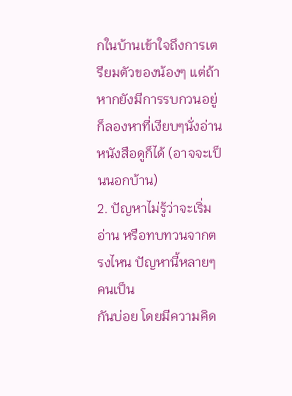กในบ้านเข้าใจถึงการเตรียมตัวของน้องๆ แต่ถ้าหากยังมีการรบกวนอยู่
ก็ลองหาที่เงียบๆนั่งอ่านหนังสือดูก็ได้ (อาจจะเป็นนอกบ้าน)
2. ปัญหาไม่รู้ว่าจะเริ่มอ่าน หรือทบทวนจากตรงไหน ปัญหานี้หลายๆคนเป็น
กันบ่อย โดยมีความคิด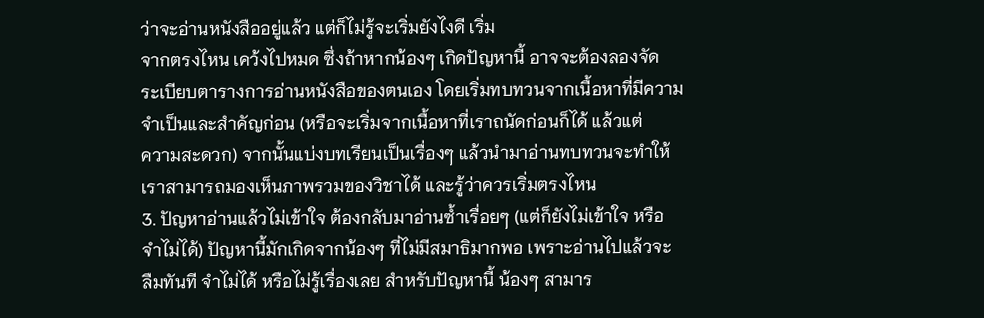ว่าจะอ่านหนังสืออยู่แล้ว แต่ก็ไม่รู้จะเริ่มยังไงดี เริ่ม
จากตรงไหน เคว้งไปหมด ซึ่งถ้าหากน้องๆ เกิดปัญหานี้ อาจจะต้องลองจัด
ระเบียบตารางการอ่านหนังสือของตนเอง โดยเริ่มทบทวนจากเนื้อหาที่มีความ
จำเป็นและสำคัญก่อน (หรือจะเริ่มจากเนื้อหาที่เราถนัดก่อนก็ได้ แล้วแต่
ความสะดวก) จากนั้นแบ่งบทเรียนเป็นเรื่องๆ แล้วนำมาอ่านทบทวนจะทำให้
เราสามารถมองเห็นภาพรวมของวิชาได้ และรู้ว่าควรเริ่มตรงไหน
3. ปัญหาอ่านแล้วไม่เข้าใจ ต้องกลับมาอ่านซ้ำเรื่อยๆ (แต่ก็ยังไม่เข้าใจ หรือ
จำไม่ได้) ปัญหานี้มักเกิดจากน้องๆ ที่ไม่มีสมาธิมากพอ เพราะอ่านไปแล้วจะ
ลืมทันที จำไม่ได้ หรือไม่รู้เรื่องเลย สำหรับปัญหานี้ น้องๆ สามาร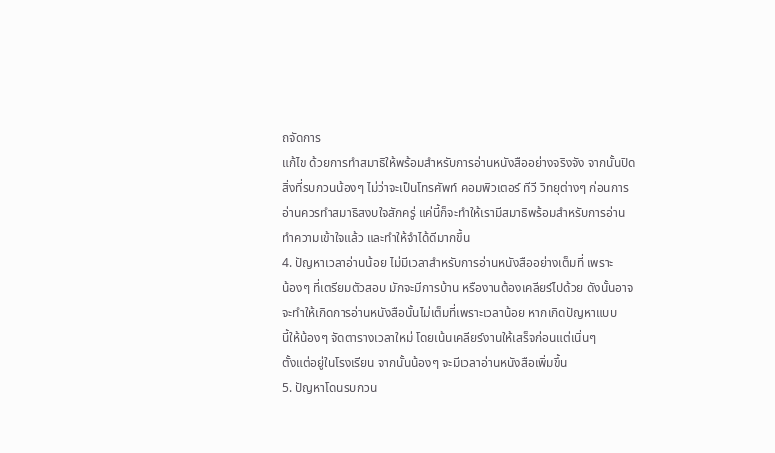ถจัดการ
แก้ไข ด้วยการทำสมาธิให้พร้อมสำหรับการอ่านหนังสืออย่างจริงจัง จากนั้นปิด
สิ่งที่รบกวนน้องๆ ไม่ว่าจะเป็นโทรศัพท์ คอมพิวเตอร์ ทีวี วิทยุต่างๆ ก่อนการ
อ่านควรทำสมาธิสงบใจสักครู่ แค่นี้ก็จะทำให้เรามีสมาธิพร้อมสำหรับการอ่าน
ทำความเข้าใจแล้ว และทำให้จำได้ดีมากขึ้น
4. ปัญหาเวลาอ่านน้อย ไม่มีเวลาสำหรับการอ่านหนังสืออย่างเต็มที่ เพราะ
น้องๆ ที่เตรียมตัวสอบ มักจะมีการบ้าน หรืองานต้องเคลียร์ไปด้วย ดังนั้นอาจ
จะทำให้เกิดการอ่านหนังสือนั้นไม่เต็มที่เพราะเวลาน้อย หากเกิดปัญหาแบบ
นี้ให้น้องๆ จัดตารางเวลาใหม่ โดยเน้นเคลียร์งานให้เสร็จก่อนแต่เนิ่นๆ
ตั้งแต่อยู่ในโรงเรียน จากนั้นน้องๆ จะมีเวลาอ่านหนังสือเพิ่มขึ้น
5. ปัญหาโดนรบกวน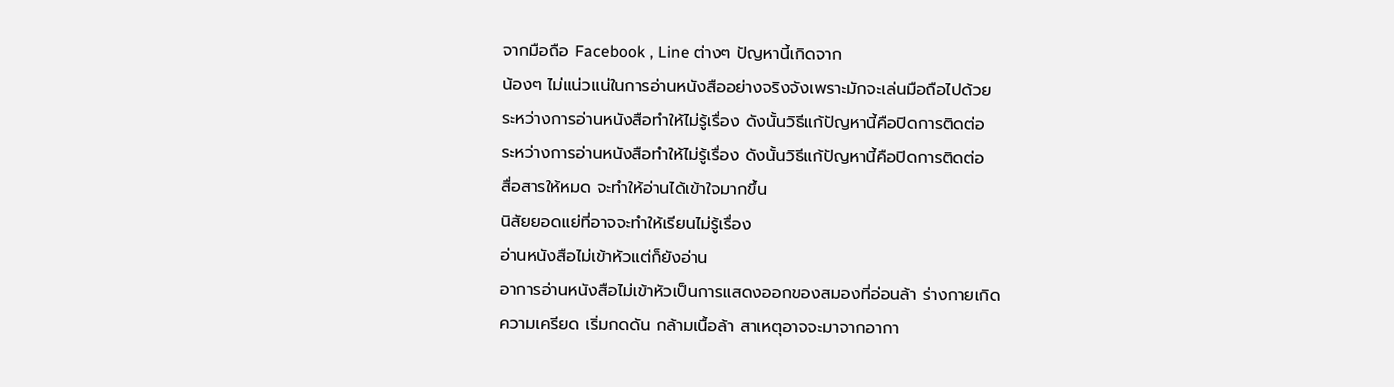จากมือถือ Facebook , Line ต่างๆ ปัญหานี้เกิดจาก
น้องๆ ไม่แน่วแน่ในการอ่านหนังสืออย่างจริงจังเพราะมักจะเล่นมือถือไปด้วย
ระหว่างการอ่านหนังสือทำให้ไม่รู้เรื่อง ดังนั้นวิธีแก้ปัญหานี้คือปิดการติดต่อ
ระหว่างการอ่านหนังสือทำให้ไม่รู้เรื่อง ดังนั้นวิธีแก้ปัญหานี้คือปิดการติดต่อ
สื่อสารให้หมด จะทำให้อ่านได้เข้าใจมากขึ้น
นิสัยยอดแย่ที่อาจจะทำให้เรียนไม่รู้เรื่อง
อ่านหนังสือไม่เข้าหัวแต่ก็ยังอ่าน
อาการอ่านหนังสือไม่เข้าหัวเป็นการแสดงออกของสมองที่อ่อนล้า ร่างกายเกิด
ความเครียด เริ่มกดดัน กล้ามเนื้อล้า สาเหตุอาจจะมาจากอากา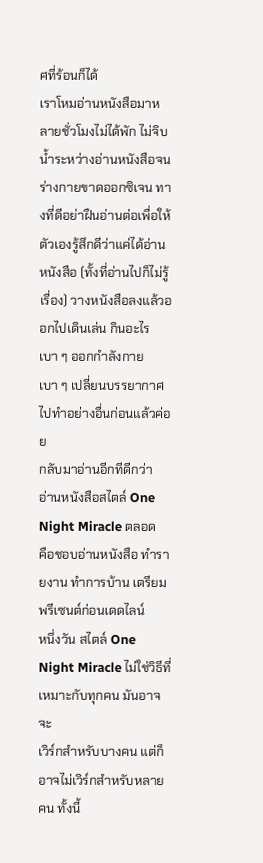ศที่ร้อนก็ได้
เราโหมอ่านหนังสือมาหลายชั่วโมงไม่ได้พัก ไม่จิบน้ำระหว่างอ่านหนังสือจน
ร่างกายขาดออกซิเจน ทางที่ดีอย่าฝืนอ่านต่อเพื่อให้ตัวเองรู้สึกดีว่าแค่ได้อ่าน
หนังสือ (ทั้งที่อ่านไปก็ไม่รู้เรื่อง) วางหนังสือลงแล้วออกไปเดินเล่น กินอะไร
เบา ๆ ออกกำลังกายเบา ๆ เปลี่ยนบรรยากาศไปทำอย่างอื่นก่อนแล้วค่อย
กลับมาอ่านอีกทีดีกว่า
อ่านหนังสือสไตล์ One Night Miracle ตลอด
คือชอบอ่านหนังสือ ทำรายงาน ทำการบ้าน เตรียมพรีเซนต์ก่อนเดดไลน์
หนึ่งวัน สไตล์ One Night Miracle ไม่ใช่วิธีที่เหมาะกับทุกคน มันอาจจะ
เวิร์กสำหรับบางคน แต่ก็อาจไม่เวิร์กสำหรับหลายคน ทั้งนี้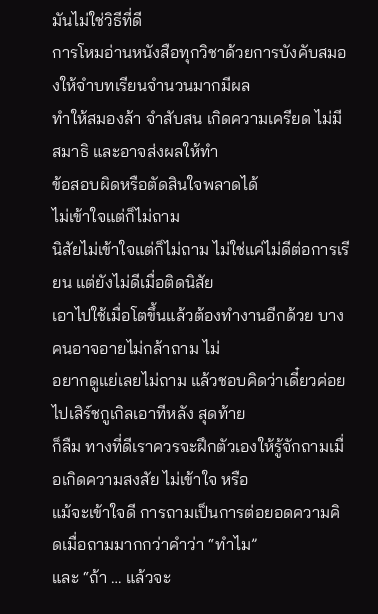มันไม่ใช่วิธีที่ดี
การโหมอ่านหนังสือทุกวิชาด้วยการบังคับสมองให้จำบทเรียนจำนวนมากมีผล
ทำให้สมองล้า จำสับสน เกิดความเครียด ไม่มีสมาธิ และอาจส่งผลให้ทำ
ข้อสอบผิดหรือตัดสินใจพลาดได้
ไม่เข้าใจแต่ก็ไม่ถาม
นิสัยไม่เข้าใจแต่ก็ไม่ถาม ไม่ใช่แค่ไม่ดีต่อการเรียน แต่ยังไม่ดีเมื่อติดนิสัย
เอาไปใช้เมื่อโตขึ้นแล้วต้องทำงานอีกด้วย บางคนอาจอายไม่กล้าถาม ไม่
อยากดูแย่เลยไม่ถาม แล้วชอบคิดว่าเดี๋ยวค่อยไปเสิร์ชกูเกิลเอาทีหลัง สุดท้าย
ก็ลืม ทางที่ดีเราควรจะฝึกตัวเองให้รู้จักถามเมื่อเกิดความสงสัย ไม่เข้าใจ หรือ
แม้จะเข้าใจดี การถามเป็นการต่อยอดความคิดเมื่อถามมากกว่าคำว่า “ทำไม”
และ “ถ้า … แล้วจะ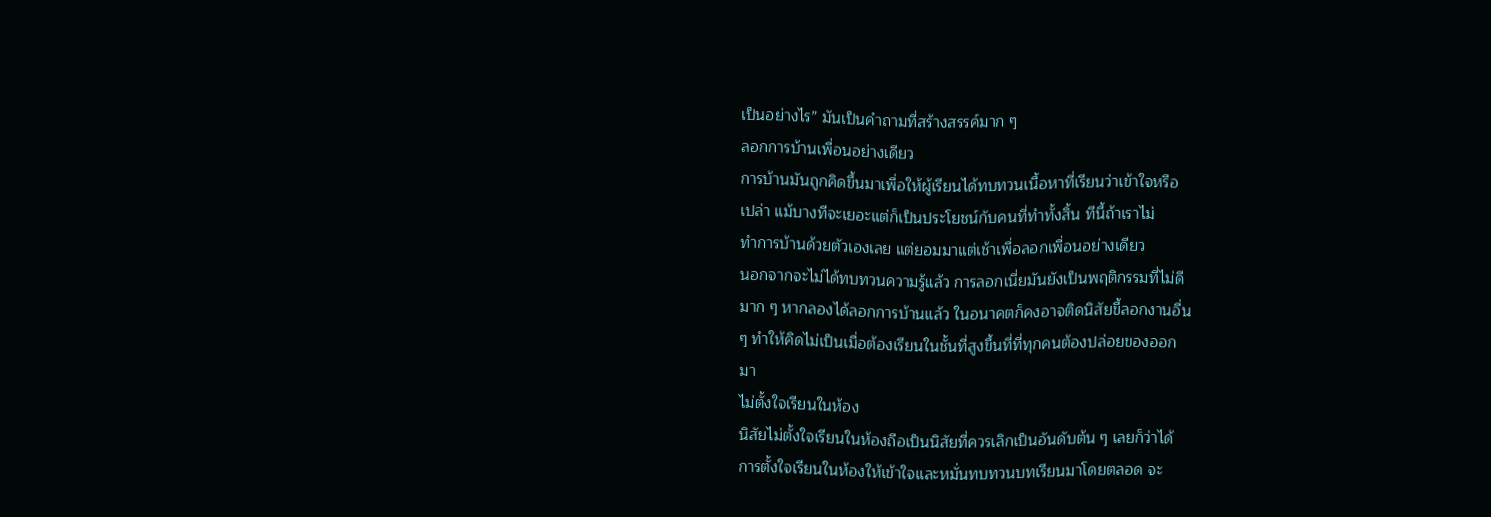เป็นอย่างไร” มันเป็นคำถามที่สร้างสรรค์มาก ๆ
ลอกการบ้านเพื่อนอย่างเดียว
การบ้านมันถูกคิดขึ้นมาเพื่อให้ผู้เรียนได้ทบทวนเนื้อหาที่เรียนว่าเข้าใจหรือ
เปล่า แม้บางทีจะเยอะแต่ก็เป็นประโยชน์กับคนที่ทำทั้งสิ้น ทีนี้ถ้าเราไม่
ทำการบ้านด้วยตัวเองเลย แต่ยอมมาแต่เช้าเพื่อลอกเพื่อนอย่างเดียว
นอกจากจะไม่ได้ทบทวนความรู้แล้ว การลอกเนี่ยมันยังเป็นพฤติกรรมที่ไม่ดี
มาก ๆ หากลองได้ลอกการบ้านแล้ว ในอนาคตก็คงอาจติดนิสัยขี้ลอกงานอื่น
ๆ ทำให้คิดไม่เป็นเมื่อต้องเรียนในชั้นที่สูงขึ้นที่ที่ทุกคนต้องปล่อยของออก
มา
ไม่ตั้งใจเรียนในห้อง
นิสัยไม่ตั้งใจเรียนในห้องถือเป็นนิสัยที่ควรเลิกเป็นอันดับต้น ๆ เลยก็ว่าได้
การตั้งใจเรียนในห้องให้เข้าใจและหมั่นทบทวนบทเรียนมาโดยตลอด จะ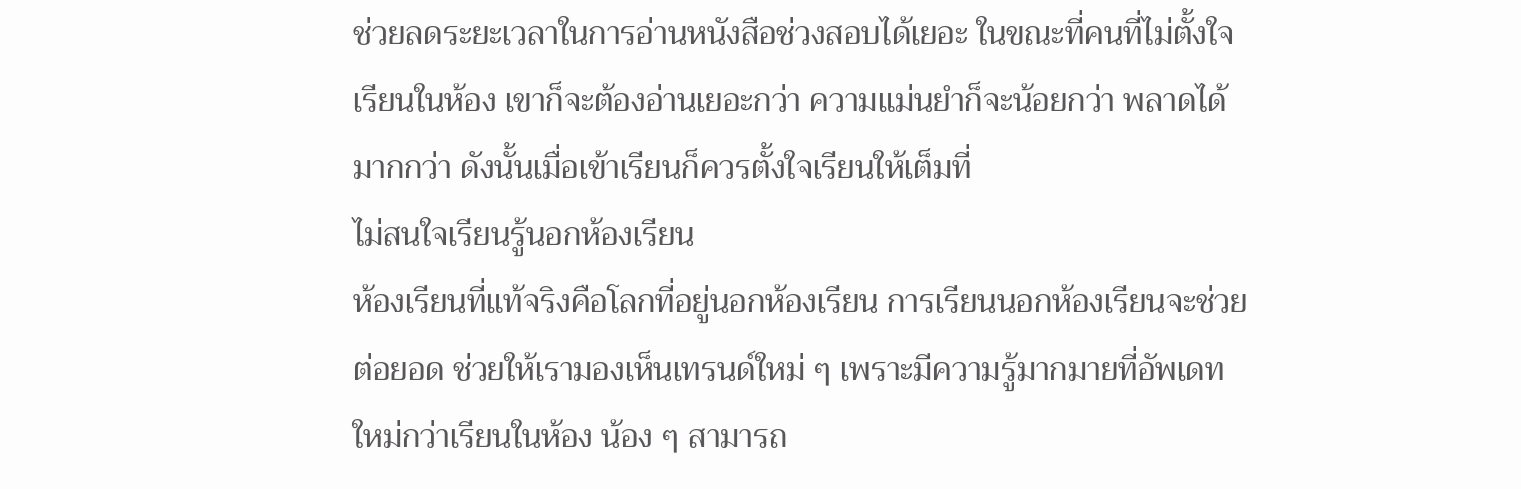ช่วยลดระยะเวลาในการอ่านหนังสือช่วงสอบได้เยอะ ในขณะที่คนที่ไม่ตั้งใจ
เรียนในห้อง เขาก็จะต้องอ่านเยอะกว่า ความแม่นยำก็จะน้อยกว่า พลาดได้
มากกว่า ดังนั้นเมื่อเข้าเรียนก็ควรตั้งใจเรียนให้เต็มที่
ไม่สนใจเรียนรู้นอกห้องเรียน
ห้องเรียนที่แท้จริงคือโลกที่อยู่นอกห้องเรียน การเรียนนอกห้องเรียนจะช่วย
ต่อยอด ช่วยให้เรามองเห็นเทรนด์ใหม่ ๆ เพราะมีความรู้มากมายที่อัพเดท
ใหม่กว่าเรียนในห้อง น้อง ๆ สามารถ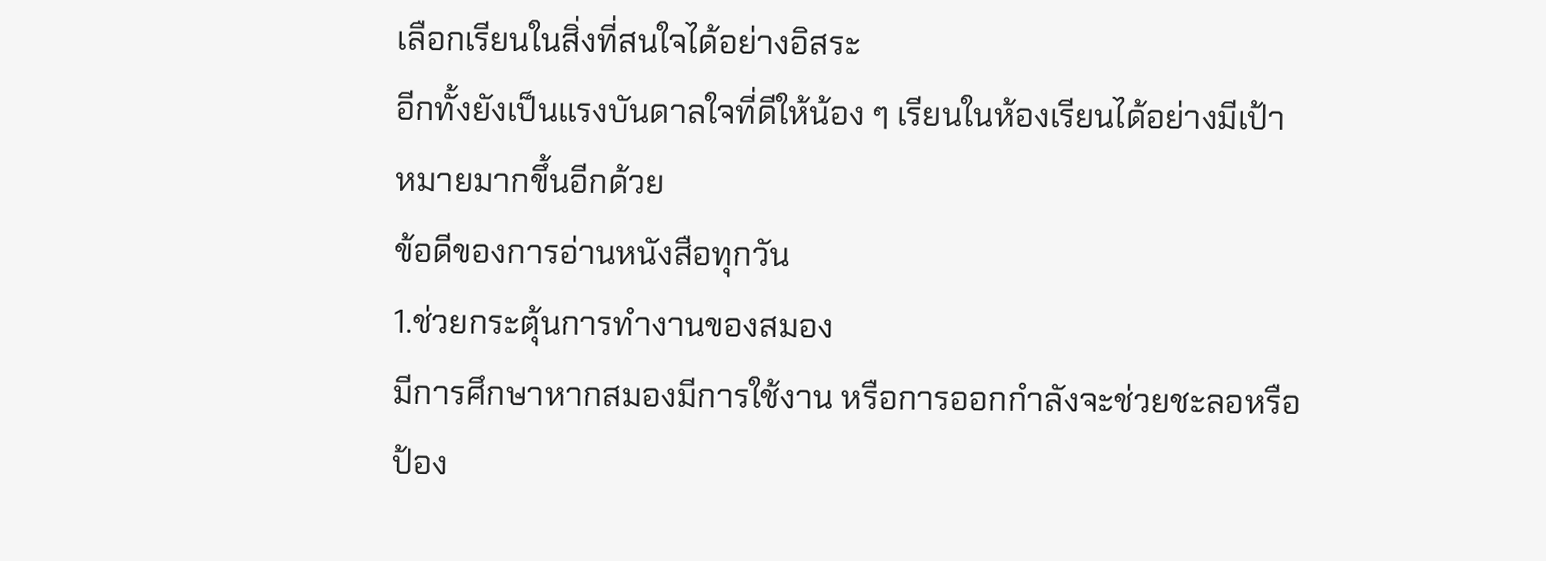เลือกเรียนในสิ่งที่สนใจได้อย่างอิสระ
อีกทั้งยังเป็นแรงบันดาลใจที่ดีให้น้อง ๆ เรียนในห้องเรียนได้อย่างมีเป้า
หมายมากขึ้นอีกด้วย
ข้อดีของการอ่านหนังสือทุกวัน
1.ช่วยกระตุ้นการทำงานของสมอง
มีการศึกษาหากสมองมีการใช้งาน หรือการออกกำลังจะช่วยชะลอหรือป้อง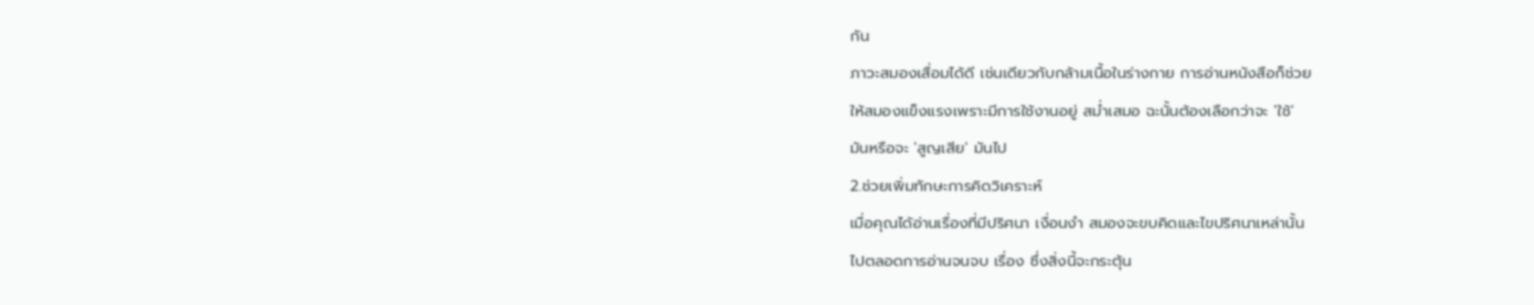กัน
ภาวะสมองเสื่อมได้ดี เช่นเดียวกับกล้ามเนื้อในร่างกาย การอ่านหนังสือก็ช่วย
ให้สมองแข็งแรงเพราะมีการใช้งานอยู่ สม่ำเสมอ ฉะนั้นต้องเลือกว่าจะ 'ใช้'
มันหรือจะ 'สูญเสีย' มันไป
2.ช่วยเพิ่มทักษะการคิดวิเคราะห์
เมื่อคุณได้อ่านเรื่องที่มีปริศนา เงื่อนงำ สมองจะขบคิดและไขปริศนาเหล่านั้น
ไปตลอดการอ่านจนจบ เรื่อง ซึ่งสิ่งนี้จะกระตุ้น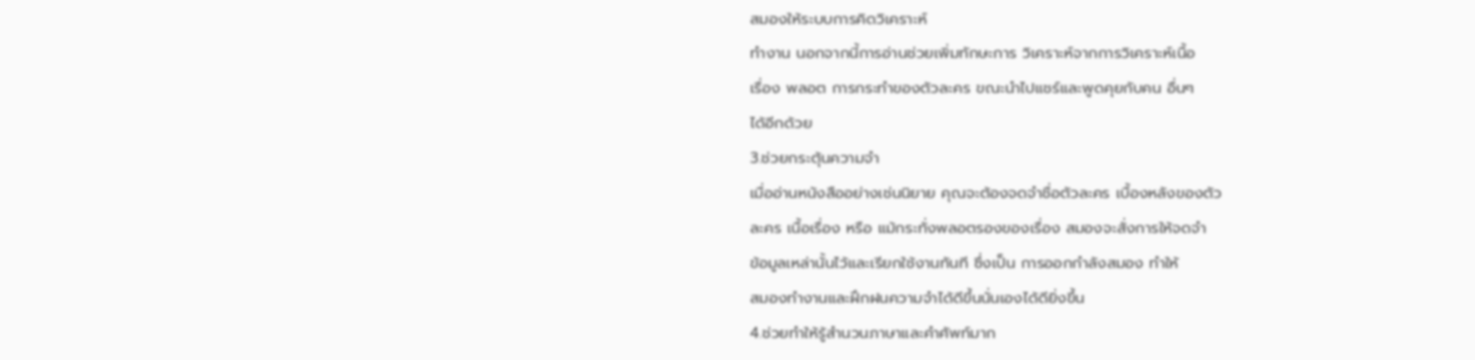สมองให้ระบบการคิดวิเคราะห์
ทำงาน นอกจากนี้การอ่านช่วยเพิ่มทักษะการ วิเคราะห์จากการวิเคราะห์เนื้อ
เรื่อง พลอต การกระทำของตัวละคร ขณะนำไปแชร์และพูดคุยกับคน อื่นๆ
ได้อีกด้วย
3.ช่วยกระตุ้นความจำ
เมื่ออ่านหนังสืออย่างเช่นนิยาย คุณจะต้องจดจำชื่อตัวละคร เบื้องหลังของตัว
ละคร เนื้อเรื่อง หรือ แม้กระทั่งพลอตรองของเรื่อง สมองจะสั่งการให้จดจำ
ข้อมูลเหล่านั้นไว้และเรียกใช้งานทันที ซึ่งเป็น การออกกำลังสมอง ทำให้
สมองทำงานและฝึกฝนความจำได้ดีขึ้นนั่นเองได้ดียิ่งขึ้น
4.ช่วยทำให้รู้สำนวนภาษาและคำศัพท์มาก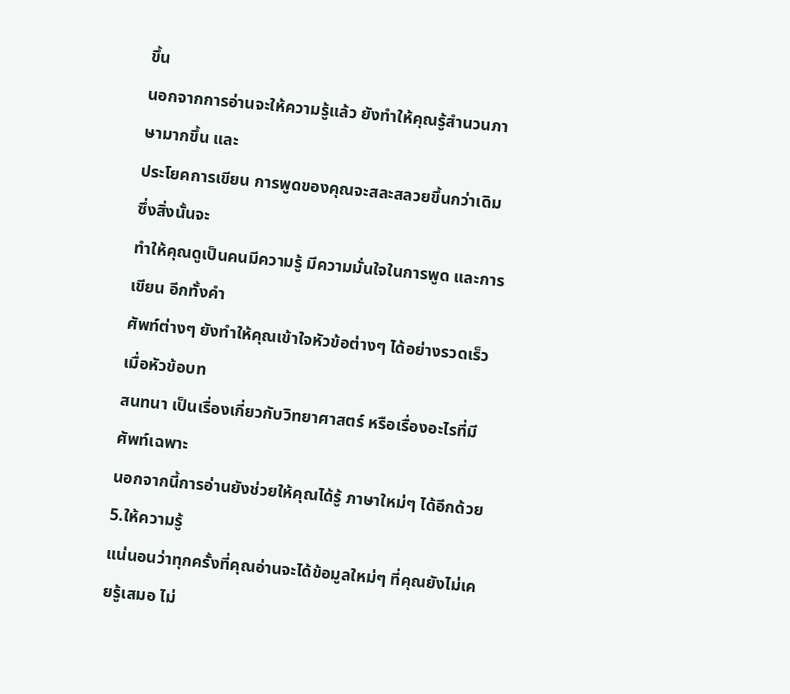ขึ้น
นอกจากการอ่านจะให้ความรู้แล้ว ยังทำให้คุณรู้สำนวนภาษามากขึ้น และ
ประโยคการเขียน การพูดของคุณจะสละสลวยขึ้นกว่าเดิม ซึ่งสิ่งนั้นจะ
ทำให้คุณดูเป็นคนมีความรู้ มีความมั่นใจในการพูด และการเขียน อีกทั้งคำ
ศัพท์ต่างๆ ยังทำให้คุณเข้าใจหัวข้อต่างๆ ได้อย่างรวดเร็ว เมื่อหัวข้อบท
สนทนา เป็นเรื่องเกี่ยวกับวิทยาศาสตร์ หรือเรื่องอะไรที่มีศัพท์เฉพาะ
นอกจากนี้การอ่านยังช่วยให้คุณได้รู้ ภาษาใหม่ๆ ได้อีกด้วย
5.ให้ความรู้
แน่นอนว่าทุกครั้งที่คุณอ่านจะได้ข้อมูลใหม่ๆ ที่คุณยังไม่เคยรู้เสมอ ไม่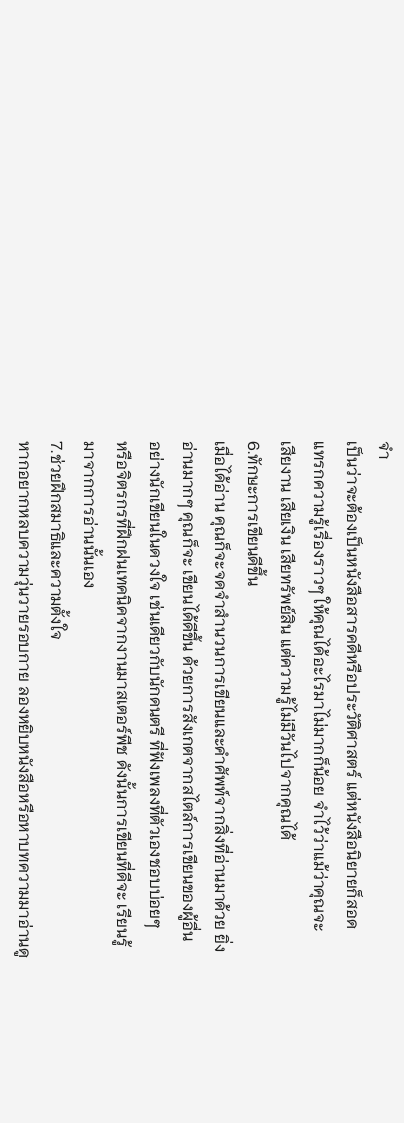จำ
เป็นว่าจะต้องเป็นหนังสือสารคดีหรือประวัติศาสตร์ แต่หนังสือนิยายก็สอด
แทรกความรู้เรื่องราวๆ ให้คุณได้อะไรมาไม่มากก็น้อย จำไว้ว่าแม้ว่าคุณจะ
เสียงาน เสียเงิน เสียทรัพย์สิน แต่ความรู้ไม่มีวันไปจากคุณได้
6.ทักษะการเขียนดีขึ้น
เมื่อได้อ่าน คุณก็จะจดจำสำนวนการเขียนและคำศัพท์จากสิ่งที่อ่านมาด้วย ยิ่ง
อ่านมากๆ คุณก็จะ เขียนได้ดีขึ้น ด้วยการสังเกตจากสไตล์การเขียนของผู้อื่น
อย่างนักเขียนในดวงใจ เช่นเดียวกับนักดนตรี ที่ฟังเพลงที่ตัวเองชอบบ่อยๆ
หรือจิตรกรที่ฝึกฝนเทคนิคจากงานมาสเตอร์พีช ดังนั้นการเขียนที่ดีจะ เรียนรู้
มาจากการอ่านนั้นเอง
7.ช่วยฝึกสมาธิและความตั้งใจ
หากอยากหลบความวุ่นวายรอบกาย ลองหยิบหนังสือหรือหาบทความมาอ่านดู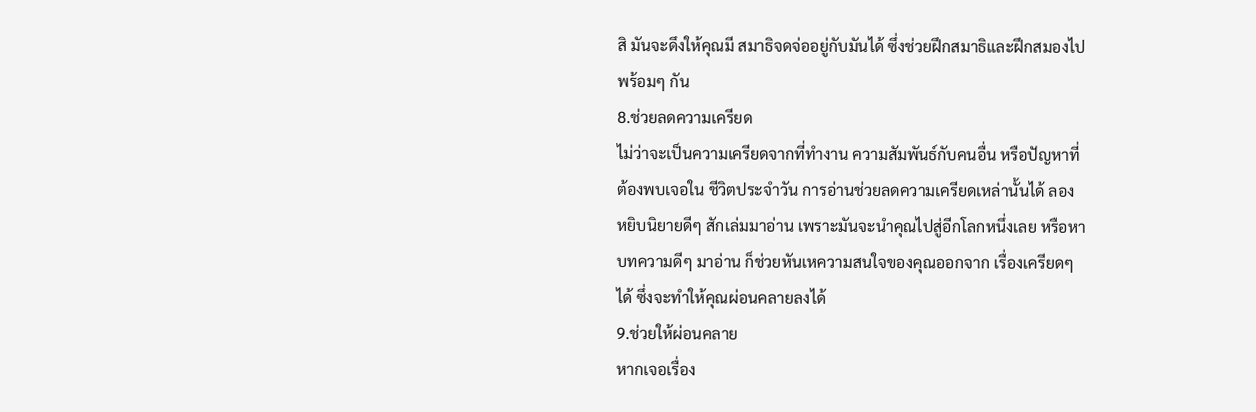สิ มันจะดึงให้คุณมี สมาธิจดจ่ออยู่กับมันได้ ซึ่งช่วยฝึกสมาธิและฝึกสมองไป
พร้อมๆ กัน
8.ช่วยลดความเครียด
ไม่ว่าจะเป็นความเครียดจากที่ทำงาน ความสัมพันธ์กับคนอื่น หรือปัญหาที่
ต้องพบเจอใน ชีวิตประจำวัน การอ่านช่วยลดความเครียดเหล่านั้นได้ ลอง
หยิบนิยายดีๆ สักเล่มมาอ่าน เพราะมันจะนำคุณไปสู่อีกโลกหนึ่งเลย หรือหา
บทความดีๆ มาอ่าน ก็ช่วยหันเหความสนใจของคุณออกจาก เรื่องเครียดๆ
ได้ ซึ่งจะทำให้คุณผ่อนคลายลงได้
9.ช่วยให้ผ่อนคลาย
หากเจอเรื่อง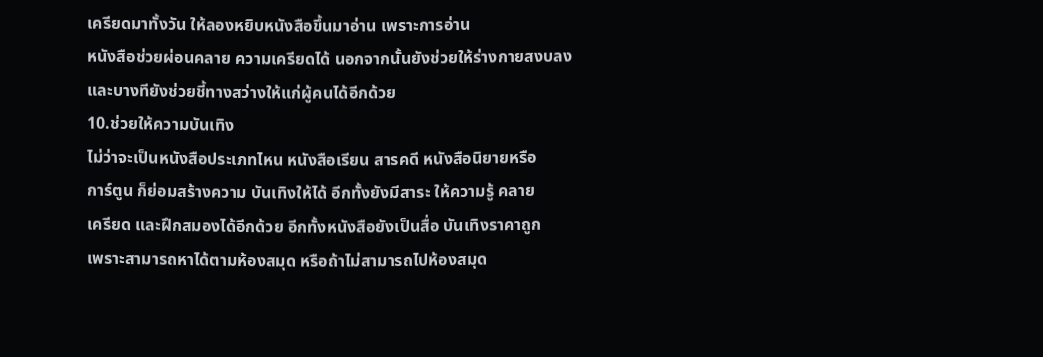เครียดมาทั้งวัน ให้ลองหยิบหนังสือขึ้นมาอ่าน เพราะการอ่าน
หนังสือช่วยผ่อนคลาย ความเครียดได้ นอกจากนั้นยังช่วยให้ร่างกายสงบลง
และบางทียังช่วยชี้ทางสว่างให้แก่ผู้คนได้อีกด้วย
10.ช่วยให้ความบันเทิง
ไม่ว่าจะเป็นหนังสือประเภทไหน หนังสือเรียน สารคดี หนังสือนิยายหรือ
การ์ตูน ก็ย่อมสร้างความ บันเทิงให้ได้ อีกทั้งยังมีสาระ ให้ความรู้ คลาย
เครียด และฝึกสมองได้อีกด้วย อีกทั้งหนังสือยังเป็นสื่อ บันเทิงราคาถูก
เพราะสามารถหาได้ตามห้องสมุด หรือถ้าไม่สามารถไปห้องสมุด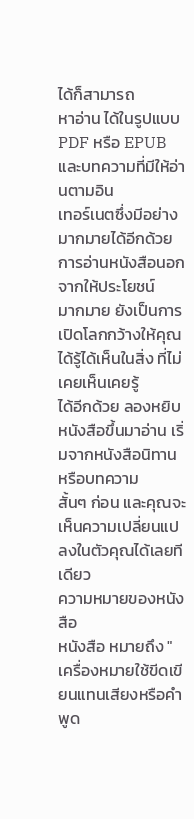ได้ก็สามารถ
หาอ่าน ได้ในรูปแบบ PDF หรือ EPUB และบทความที่มีให้อ่านตามอิน
เทอร์เนตซึ่งมีอย่างมากมายได้อีกด้วย การอ่านหนังสือนอกจากให้ประโยชน์
มากมาย ยังเป็นการเปิดโลกกว้างให้คุณได้รู้ได้เห็นในสิ่ง ที่ไม่เคยเห็นเคยรู้
ได้อีกด้วย ลองหยิบหนังสือขึ้นมาอ่าน เริ่มจากหนังสือนิทานหรือบทความ
สั้นๆ ก่อน และคุณจะเห็นความเปลี่ยนแปลงในตัวคุณได้เลยทีเดียว
ความหมายของหนังสือ
หนังสือ หมายถึง "เครื่องหมายใช้ขีดเขียนแทนเสียงหรือคำพูด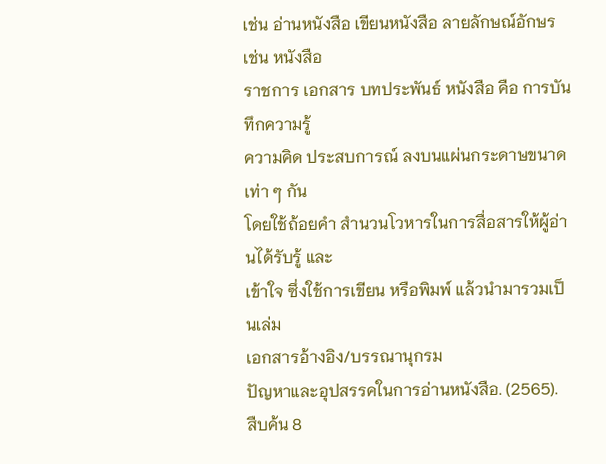เช่น อ่านหนังสือ เขียนหนังสือ ลายลักษณ์อักษร เช่น หนังสือ
ราชการ เอกสาร บทประพันธ์ หนังสือ คือ การบันทึกความรู้
ความคิด ประสบการณ์ ลงบนแผ่นกระดาษขนาดเท่า ๆ กัน
โดยใช้ถ้อยคำ สำนวนโวหารในการสื่อสารให้ผู้อ่านได้รับรู้ และ
เข้าใจ ซึ่งใช้การเขียน หรือพิมพ์ แล้วนำมารวมเป็นเล่ม
เอกสารอ้างอิง/บรรณานุกรม
ปัญหาและอุปสรรคในการอ่านหนังสือ. (2565).
สืบค้น 8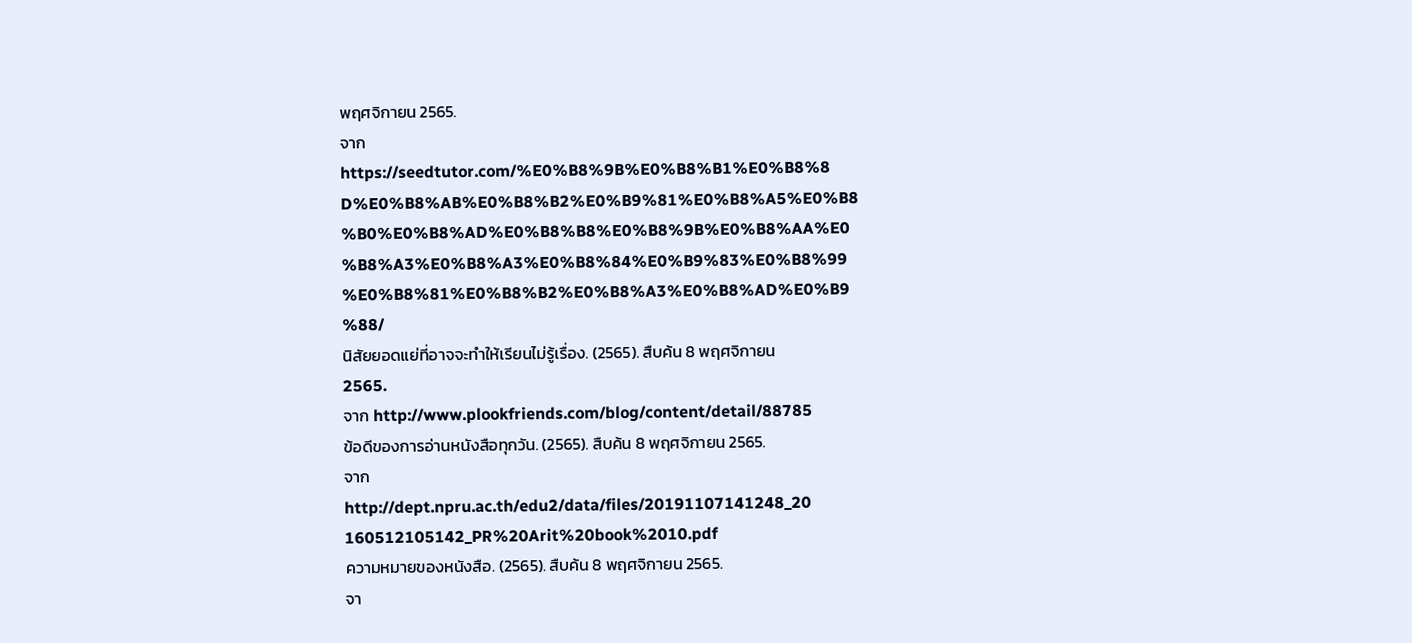พฤศจิกายน 2565.
จาก
https://seedtutor.com/%E0%B8%9B%E0%B8%B1%E0%B8%8
D%E0%B8%AB%E0%B8%B2%E0%B9%81%E0%B8%A5%E0%B8
%B0%E0%B8%AD%E0%B8%B8%E0%B8%9B%E0%B8%AA%E0
%B8%A3%E0%B8%A3%E0%B8%84%E0%B9%83%E0%B8%99
%E0%B8%81%E0%B8%B2%E0%B8%A3%E0%B8%AD%E0%B9
%88/
นิสัยยอดแย่ที่อาจจะทำให้เรียนไม่รู้เรื่อง. (2565). สืบค้น 8 พฤศจิกายน
2565.
จาก http://www.plookfriends.com/blog/content/detail/88785
ข้อดีของการอ่านหนังสือทุกวัน. (2565). สืบค้น 8 พฤศจิกายน 2565.
จาก
http://dept.npru.ac.th/edu2/data/files/20191107141248_20
160512105142_PR%20Arit%20book%2010.pdf
ความหมายของหนังสือ. (2565). สืบค้น 8 พฤศจิกายน 2565.
จา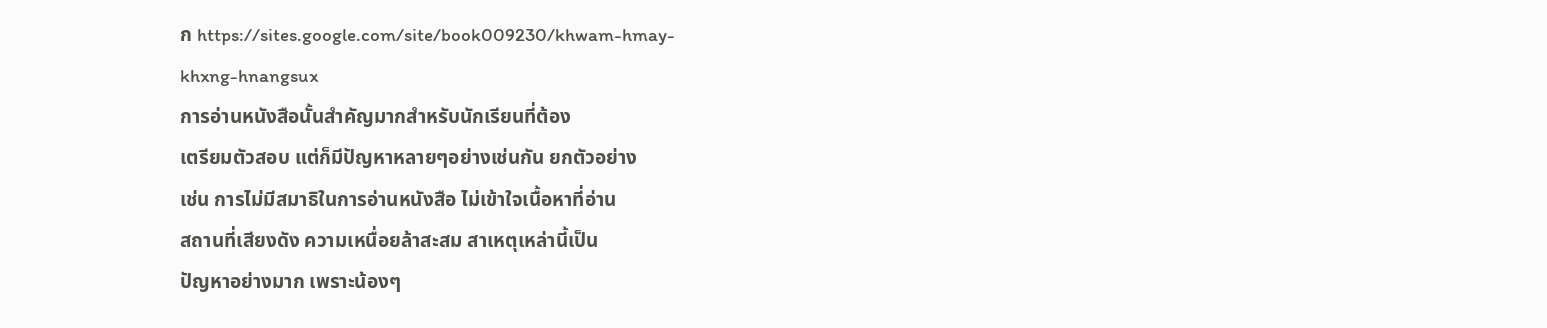ก https://sites.google.com/site/book009230/khwam-hmay-
khxng-hnangsux
การอ่านหนังสือนั้นสำคัญมากสำหรับนักเรียนที่ต้อง
เตรียมตัวสอบ แต่ก็มีปัญหาหลายๆอย่างเช่นกัน ยกตัวอย่าง
เช่น การไม่มีสมาธิในการอ่านหนังสือ ไม่เข้าใจเนื้อหาที่อ่าน
สถานที่เสียงดัง ความเหนื่อยล้าสะสม สาเหตุเหล่านี้เป็น
ปัญหาอย่างมาก เพราะน้องๆ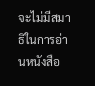จะไม่มีสมาธิในการอ่านหนังสือ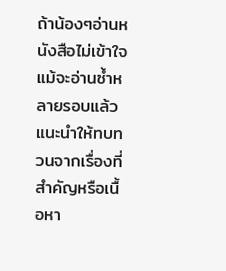ถ้าน้องๆอ่านหนังสือไม่เข้าใจแม้จะอ่านซ้ำหลายรอบแล้ว
แนะนำให้ทบทวนจากเรื่องที่สำคัญหรือเนื้อหา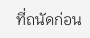ที่ถนัดก่อน